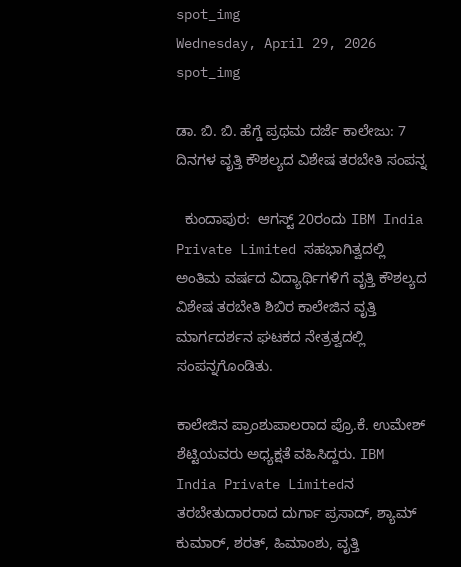spot_img
Wednesday, April 29, 2026
spot_img

ಡಾ. ಬಿ. ಬಿ. ಹೆಗ್ಡೆ ಪ್ರಥಮ ದರ್ಜೆ ಕಾಲೇಜು: 7 ದಿನಗಳ ವೃತ್ತಿ ಕೌಶಲ್ಯದ ವಿಶೇಷ ತರಬೇತಿ ಸಂಪನ್ನ

  ಕುಂದಾಪುರ:  ಆಗಸ್ಟ್ 20ರಂದು IBM India Private Limited ಸಹಭಾಗಿತ್ವದಲ್ಲಿ ಅಂತಿಮ ವರ್ಷದ ವಿದ್ಯಾರ್ಥಿಗಳಿಗೆ ವೃತ್ತಿ ಕೌಶಲ್ಯದ ವಿಶೇಷ ತರಬೇತಿ ಶಿಬಿರ ಕಾಲೇಜಿನ ವೃತ್ತಿ ಮಾರ್ಗದರ್ಶನ ಘಟಕದ ನೇತ್ರತ್ವದಲ್ಲಿ ಸಂಪನ್ನಗೊಂಡಿತು.

ಕಾಲೇಜಿನ ಪ್ರಾಂಶುಪಾಲರಾದ ಪ್ರೊ.ಕೆ. ಉಮೇಶ್ ಶೆಟ್ಟಿಯವರು ಅಧ್ಯಕ್ಷತೆ ವಹಿಸಿದ್ದರು. IBM India Private Limitedನ ತರಬೇತುದಾರರಾದ ದುರ್ಗಾ ಪ್ರಸಾದ್, ಶ್ಯಾಮ್ ಕುಮಾರ್, ಶರತ್, ಹಿಮಾಂಶು, ವೃತ್ತಿ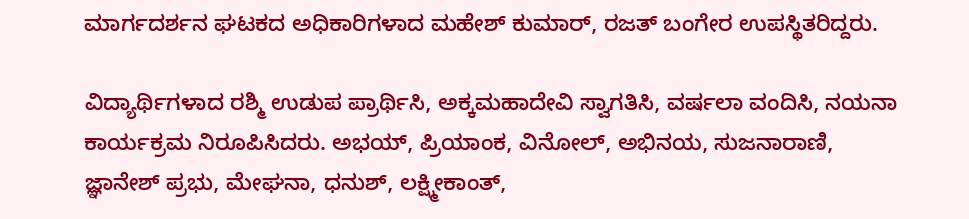ಮಾರ್ಗದರ್ಶನ ಘಟಕದ ಅಧಿಕಾರಿಗಳಾದ ಮಹೇಶ್ ಕುಮಾರ್, ರಜತ್ ಬಂಗೇರ ಉಪಸ್ಥಿತರಿದ್ದರು.

ವಿದ್ಯಾರ್ಥಿಗಳಾದ ರಶ್ಮಿ ಉಡುಪ ಪ್ರಾರ್ಥಿಸಿ, ಅಕ್ಕಮಹಾದೇವಿ ಸ್ವಾಗತಿಸಿ, ವರ್ಷಲಾ ವಂದಿಸಿ, ನಯನಾ ಕಾರ್ಯಕ್ರಮ ನಿರೂಪಿಸಿದರು. ಅಭಯ್, ಪ್ರಿಯಾಂಕ, ವಿನೋಲ್, ಅಭಿನಯ, ಸುಜನಾರಾಣಿ, ಜ್ಞಾನೇಶ್ ಪ್ರಭು, ಮೇಘನಾ, ಧನುಶ್, ಲಕ್ಷ್ಮೀಕಾಂತ್,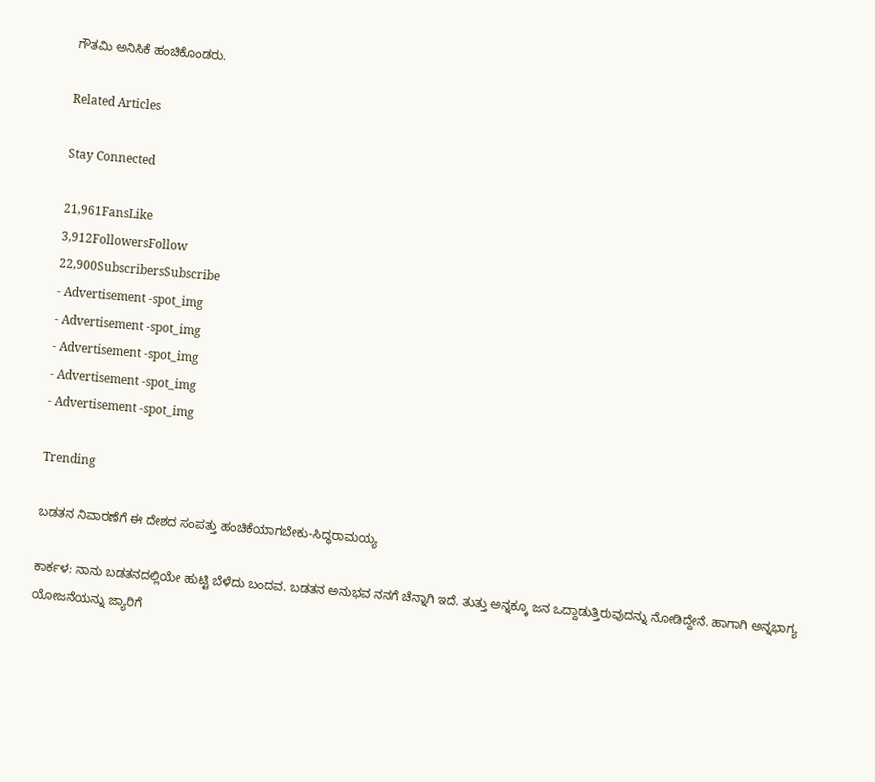ಗೌತಮಿ ಅನಿಸಿಕೆ ಹಂಚಿಕೊಂಡರು.

Related Articles

Stay Connected

21,961FansLike
3,912FollowersFollow
22,900SubscribersSubscribe
- Advertisement -spot_img
- Advertisement -spot_img
- Advertisement -spot_img
- Advertisement -spot_img
- Advertisement -spot_img

Trending

ಬಡತನ ನಿವಾರಣೆಗೆ ಈ ದೇಶದ ಸಂಪತ್ತು ಹಂಚಿಕೆಯಾಗಬೇಕು-ಸಿದ್ಧರಾಮಯ್ಯ

ಕಾರ್ಕಳ: ನಾನು ಬಡತನದಲ್ಲಿಯೇ ಹುಟ್ಟಿ ಬೆಳೆದು ಬಂದವ. ಬಡತನ ಅನುಭವ ನನಗೆ ಚೆನ್ನಾಗಿ ಇದೆ. ತುತ್ತು ಅನ್ನಕ್ಕೂ ಜನ ಒದ್ದಾಡುತ್ತಿರುವುದನ್ನು ನೋಡಿದ್ದೇನೆ. ಹಾಗಾಗಿ ಅನ್ನಭಾಗ್ಯ ಯೋಜನೆಯನ್ನು ಜ್ಯಾರಿಗೆ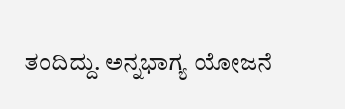ತಂದಿದ್ದು. ಅನ್ನಭಾಗ್ಯ ಯೋಜನೆ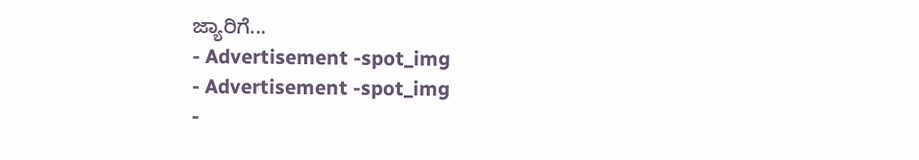ಜ್ಯಾರಿಗೆ...
- Advertisement -spot_img
- Advertisement -spot_img
-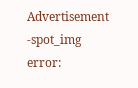Advertisement -spot_img
error: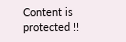Content is protected !!